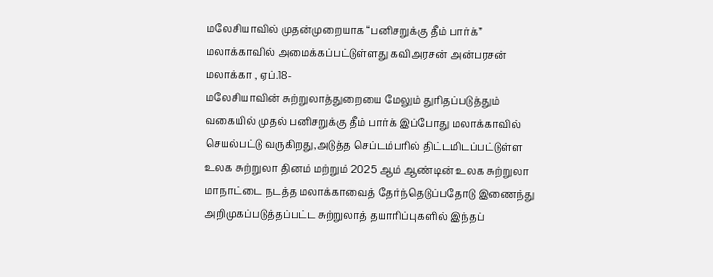மலேசியாவில் முதன்முறையாக “பனிசறுக்கு தீம் பார்க்” மலாக்காவில் அமைக்கப்பட்டுள்ளது கவிஅரசன் அன்பரசன்
மலாக்கா , ஏப்.18-
மலேசியாவின் சுற்றுலாத்துறையை மேலும் துரிதப்படுத்தும் வகையில் முதல் பனிசறுக்கு தீம் பார்க் இப்போது மலாக்காவில் செயல்பட்டு வருகிறது,அடுத்த செப்டம்பரில் திட்டமிடப்பட்டுள்ள உலக சுற்றுலா தினம் மற்றும் 2025 ஆம் ஆண்டின் உலக சுற்றுலா மாநாட்டை நடத்த மலாக்காவைத் தேர்ந்தெடுப்பதோடு இணைந்து அறிமுகப்படுத்தப்பட்ட சுற்றுலாத் தயாரிப்புகளில் இந்தப்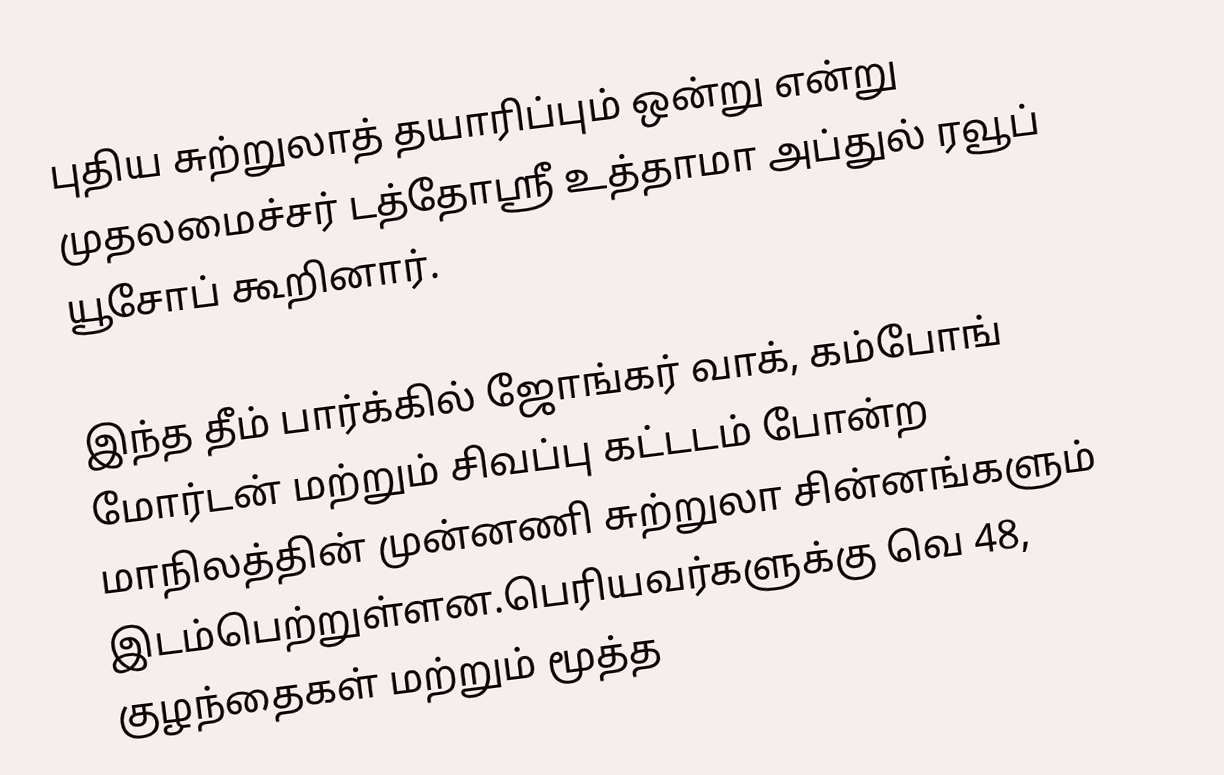புதிய சுற்றுலாத் தயாரிப்பும் ஒன்று என்று முதலமைச்சர் டத்தோஸ்ரீ உத்தாமா அப்துல் ரவூப் யூசோப் கூறினார்.

இந்த தீம் பார்க்கில் ஜோங்கர் வாக், கம்போங் மோர்டன் மற்றும் சிவப்பு கட்டடம் போன்ற மாநிலத்தின் முன்னணி சுற்றுலா சின்னங்களும் இடம்பெற்றுள்ளன.பெரியவர்களுக்கு வெ 48, குழந்தைகள் மற்றும் மூத்த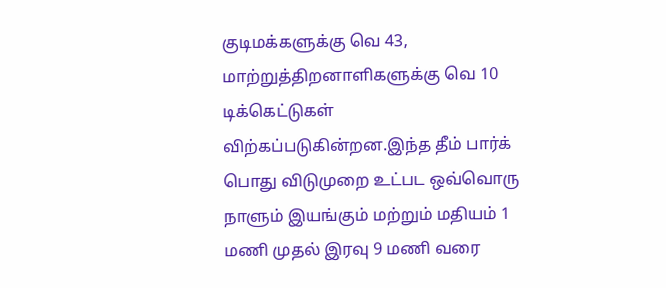குடிமக்களுக்கு வெ 43, மாற்றுத்திறனாளிகளுக்கு வெ 10 டிக்கெட்டுகள் விற்கப்படுகின்றன.இந்த தீம் பார்க் பொது விடுமுறை உட்பட ஒவ்வொரு நாளும் இயங்கும் மற்றும் மதியம் 1 மணி முதல் இரவு 9 மணி வரை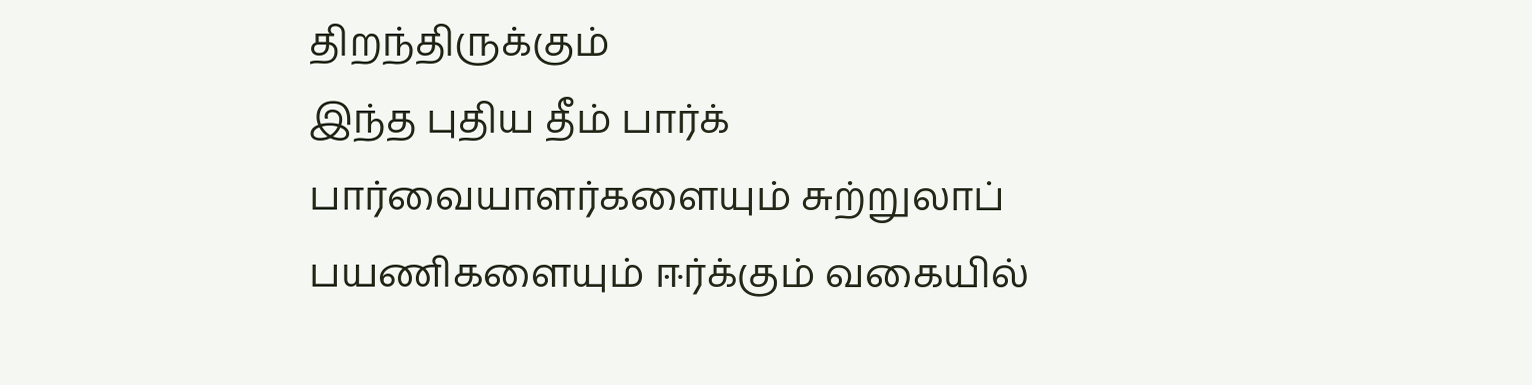திறந்திருக்கும்
இந்த புதிய தீம் பார்க் பார்வையாளர்களையும் சுற்றுலாப் பயணிகளையும் ஈர்க்கும் வகையில்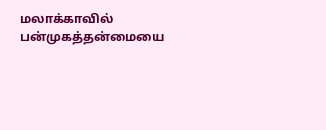மலாக்காவில் பன்முகத்தன்மையை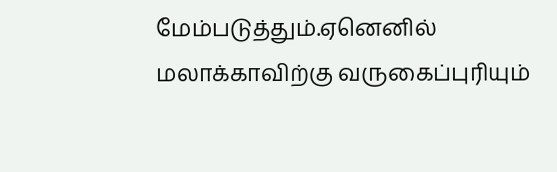மேம்படுத்தும்.ஏனெனில் மலாக்காவிற்கு வருகைப்புரியும்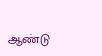ஆண்டு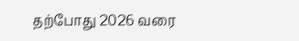தற்போது 2026 வரை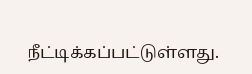நீட்டிக்கப்பட்டுள்ளது.